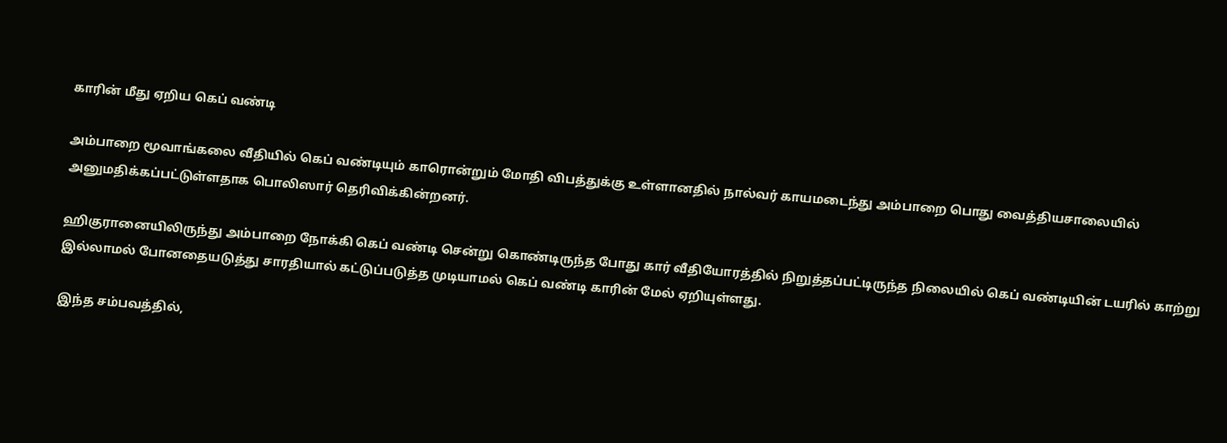காரின் மீது ஏறிய கெப் வண்டி

அம்பாறை மூவாங்கலை வீதியில் கெப் வண்டியும் காரொன்றும் மோதி விபத்துக்கு உள்ளானதில் நால்வர் காயமடைந்து அம்பாறை பொது வைத்தியசாலையில் அனுமதிக்கப்பட்டுள்ளதாக பொலிஸார் தெரிவிக்கின்றனர்.

ஹிகுரானையிலிருந்து அம்பாறை நோக்கி கெப் வண்டி சென்று கொண்டிருந்த போது கார் வீதியோரத்தில் நிறுத்தப்பட்டிருந்த நிலையில் கெப் வண்டியின் டயரில் காற்று இல்லாமல் போனதையடுத்து சாரதியால் கட்டுப்படுத்த முடியாமல் கெப் வண்டி காரின் மேல் ஏறியுள்ளது.

இந்த சம்பவத்தில்,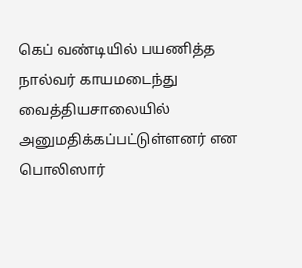கெப் வண்டியில் பயணித்த நால்வர் காயமடைந்து வைத்தியசாலையில் அனுமதிக்கப்பட்டுள்ளனர் என பொலிஸார்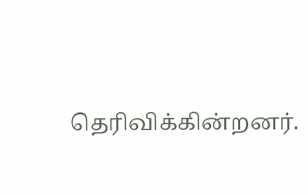தெரிவிக்கின்றனர்.